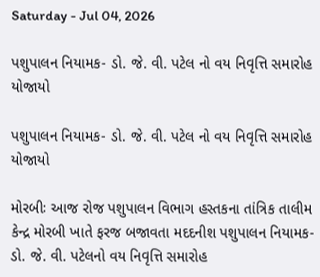Saturday - Jul 04, 2026

પશુપાલન નિયામક- ડો. જે. વી. પટેલ નો વય નિવૃત્તિ સમારોહ યોજાયો

પશુપાલન નિયામક- ડો. જે. વી. પટેલ નો વય નિવૃત્તિ સમારોહ યોજાયો

મોરબીઃ આજ રોજ પશુપાલન વિભાગ હસ્તકના તાંત્રિક તાલીમ કેન્દ્ર મોરબી ખાતે ફરજ બજાવતા મદદનીશ પશુપાલન નિયામક- ડો. જે. વી. પટેલનો વય નિવૃત્તિ સમારોહ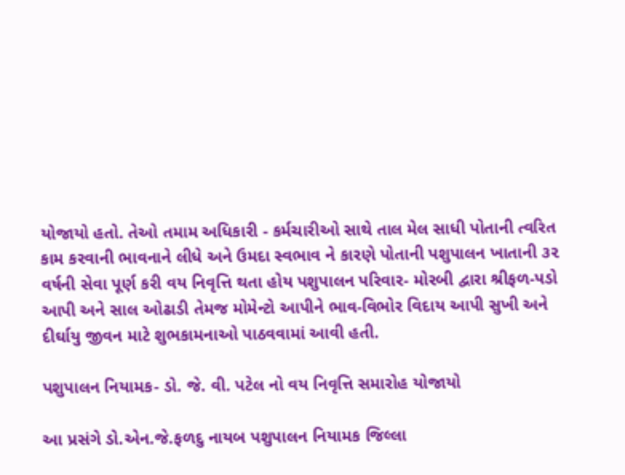યોજાયો હતો. તેઓ તમામ અધિકારી - કર્મચારીઓ સાથે તાલ મેલ સાધી પોતાની ત્વરિત કામ કરવાની ભાવનાને લીધે અને ઉમદા સ્વભાવ ને કારણે પોતાની પશુપાલન ખાતાની ૩૨ વર્ષની સેવા પૂર્ણ કરી વય નિવૃત્તિ થતા હોય પશુપાલન પરિવાર- મોરબી દ્વારા શ્રીફળ-પડો આપી અને સાલ ઓઢાડી તેમજ મોમેન્ટો આપીને ભાવ-વિભોર વિદાય આપી સુખી અને દીર્ઘાયુ જીવન માટે શુભકામનાઓ પાઠવવામાં આવી હતી.

પશુપાલન નિયામક- ડો. જે. વી. પટેલ નો વય નિવૃત્તિ સમારોહ યોજાયો

આ પ્રસંગે ડો.એન.જે.ફળદુ નાયબ પશુપાલન નિયામક જિલ્લા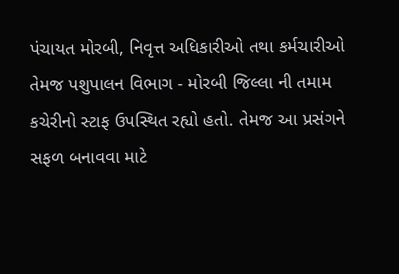પંચાયત મોરબી, નિવૃત્ત અધિકારીઓ તથા કર્મચારીઓ તેમજ પશુપાલન વિભાગ - મોરબી જિલ્લા ની તમામ કચેરીનો સ્ટાફ ઉપસ્થિત રહ્યો હતો. તેમજ આ પ્રસંગને સફળ બનાવવા માટે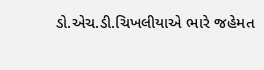ડો.એચ.ડી.ચિખલીયાએ ભારે જહેમત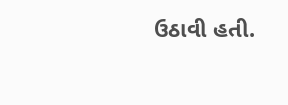ઉઠાવી હતી.